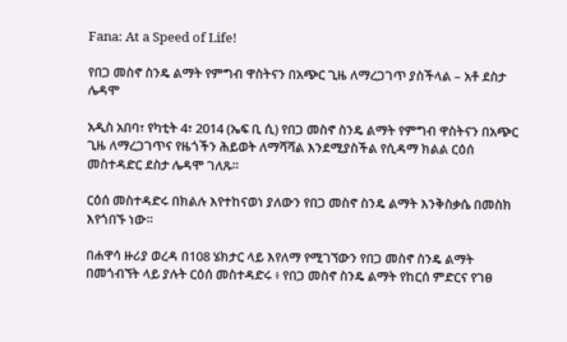Fana: At a Speed of Life!

የበጋ መስኖ ስንዴ ልማት የምግብ ዋስትናን በአጭር ጊዜ ለማረጋገጥ ያስችላል – አቶ ደስታ ሌዳሞ

አዲስ አበባ፣ የካቲት 4፣ 2014 (ኤፍ ቢ ሲ) የበጋ መስኖ ስንዴ ልማት የምግብ ዋስትናን በአጭር ጊዜ ለማረጋገጥና የዜጎችን ሕይወት ለማሻሻል እንደሚያስችል የሲዳማ ክልል ርዕሰ መስተዳድር ደስታ ሌዳሞ ገለጹ።

ርዕሰ መስተዳድሩ በክልሉ እየተከናወነ ያለውን የበጋ መስኖ ስንዴ ልማት እንቅስቃሴ በመስክ እየጎበኙ ነው።

በሐዋሳ ዙሪያ ወረዳ በ108 ሄክታር ላይ እየለማ የሚገኘውን የበጋ መስኖ ስንዴ ልማት በመጎብኘት ላይ ያሉት ርዕሰ መስተዳድሩ ፥ የበጋ መስኖ ስንዴ ልማት የከርሰ ምድርና የገፀ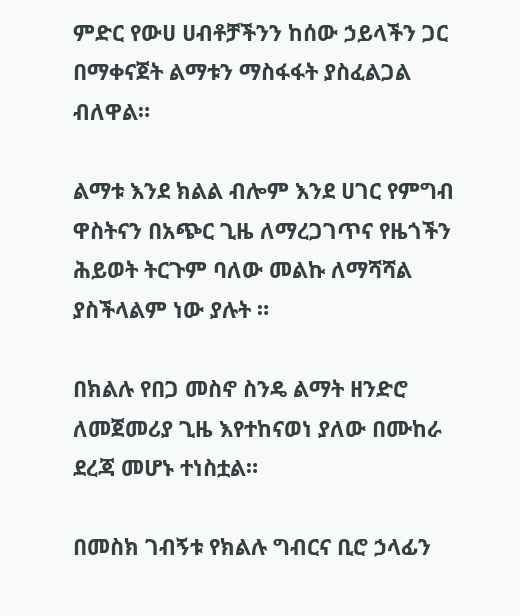ምድር የውሀ ሀብቶቻችንን ከሰው ኃይላችን ጋር በማቀናጀት ልማቱን ማስፋፋት ያስፈልጋል ብለዋል።

ልማቱ እንደ ክልል ብሎም እንደ ሀገር የምግብ ዋስትናን በአጭር ጊዜ ለማረጋገጥና የዜጎችን ሕይወት ትርጉም ባለው መልኩ ለማሻሻል ያስችላልም ነው ያሉት ።

በክልሉ የበጋ መስኖ ስንዴ ልማት ዘንድሮ ለመጀመሪያ ጊዜ እየተከናወነ ያለው በሙከራ ደረጃ መሆኑ ተነስቷል።

በመስክ ገብኝቱ የክልሉ ግብርና ቢሮ ኃላፊን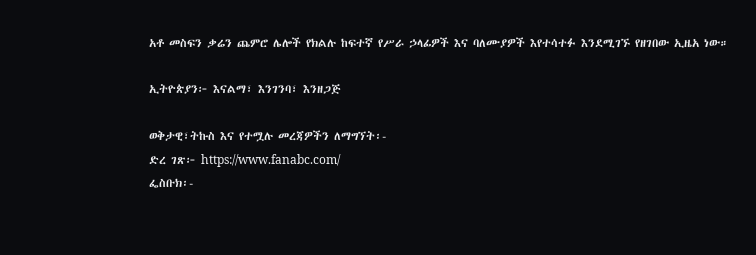አቶ መስፍን ቃሬን ጨምሮ ሌሎች የክልሉ ከፍተኛ የሥራ ኃላፊዎች እና ባለሙያዎች እየተሳተፉ እንደሚገኙ የዘገበው ኢዜአ ነው።

ኢትዮጵያን፦ እናልማ፣ እንገንባ፣ እንዘጋጅ

ወቅታዊ፣ትኩስ እና የተሟሉ መረጃዎችን ለማግኘት፡-
ድረ ገጽ፦ https://www.fanabc.com/
ፌስቡክ፡-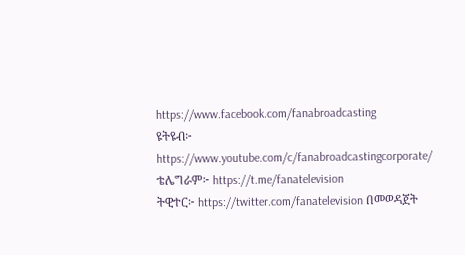https://www.facebook.com/fanabroadcasting
ዩትዩብ፦ https://www.youtube.com/c/fanabroadcastingcorporate/
ቴሌግራም፦ https://t.me/fanatelevision
ትዊተር፦ https://twitter.com/fanatelevision በመወዳጀት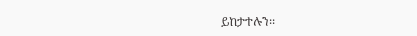ይከታተሉን፡፡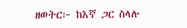ዘወትር፦ ከእኛ ጋር ስላሉ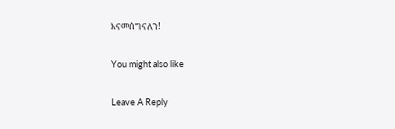እናመሰግናለን!

You might also like

Leave A Reply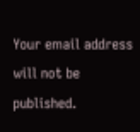Your email address will not be published.